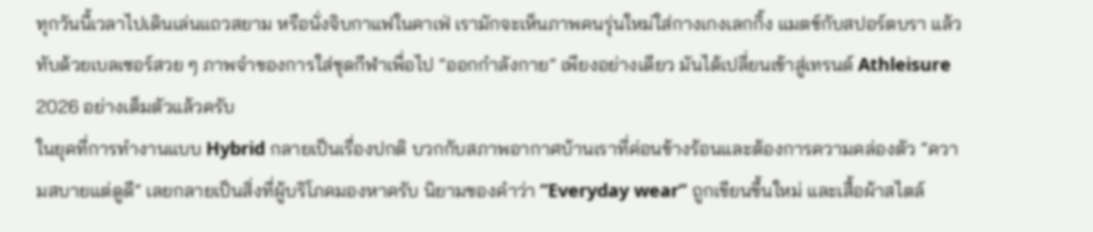ทุกวันนี้เวลาไปเดินเล่นแถวสยาม หรือนั่งจิบกาแฟในคาเฟ่ เรามักจะเห็นภาพคนรุ่นใหม่ใส่กางเกงเลกกิ้ง แมตช์กับสปอร์ตบรา แล้วทับด้วยเบลเซอร์สวย ๆ ภาพจำของการใส่ชุดกีฬาเพื่อไป “ออกกำลังกาย” เพียงอย่างเดียว มันได้เปลี่ยนเข้าสู่เทรนด์ Athleisure 2026 อย่างเต็มตัวแล้วครับ
ในยุคที่การทำงานแบบ Hybrid กลายเป็นเรื่องปกติ บวกกับสภาพอากาศบ้านเราที่ค่อนข้างร้อนและต้องการความคล่องตัว “ความสบายแต่ดูดี” เลยกลายเป็นสิ่งที่ผู้บริโภคมองหาครับ นิยามของคำว่า “Everyday wear” ถูกเขียนขึ้นใหม่ และเสื้อผ้าสไตล์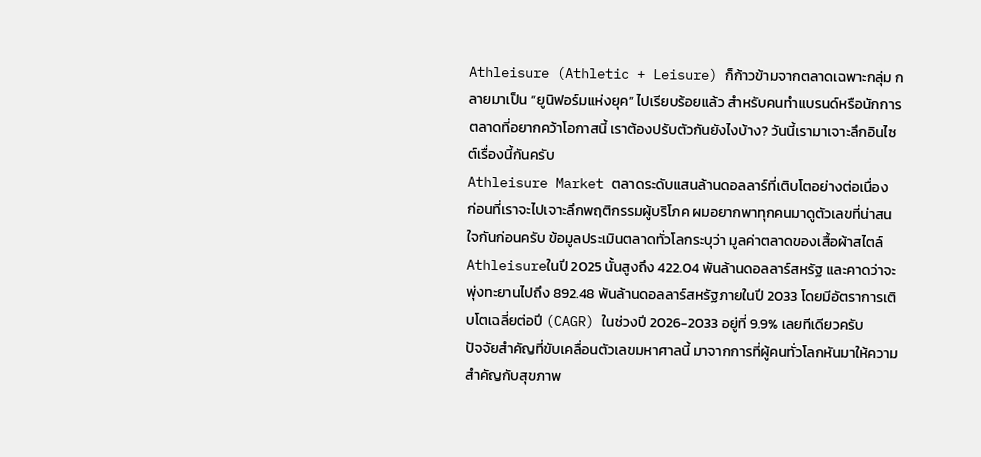Athleisure (Athletic + Leisure) ก็ก้าวข้ามจากตลาดเฉพาะกลุ่ม กลายมาเป็น “ยูนิฟอร์มแห่งยุค” ไปเรียบร้อยแล้ว สำหรับคนทำแบรนด์หรือนักการตลาดที่อยากคว้าโอกาสนี้ เราต้องปรับตัวกันยังไงบ้าง? วันนี้เรามาเจาะลึกอินไซต์เรื่องนี้กันครับ
Athleisure Market ตลาดระดับแสนล้านดอลลาร์ที่เติบโตอย่างต่อเนื่อง
ก่อนที่เราจะไปเจาะลึกพฤติกรรมผู้บริโภค ผมอยากพาทุกคนมาดูตัวเลขที่น่าสนใจกันก่อนครับ ข้อมูลประเมินตลาดทั่วโลกระบุว่า มูลค่าตลาดของเสื้อผ้าสไตล์ Athleisureในปี 2025 นั้นสูงถึง 422.04 พันล้านดอลลาร์สหรัฐ และคาดว่าจะพุ่งทะยานไปถึง 892.48 พันล้านดอลลาร์สหรัฐภายในปี 2033 โดยมีอัตราการเติบโตเฉลี่ยต่อปี (CAGR) ในช่วงปี 2026-2033 อยู่ที่ 9.9% เลยทีเดียวครับ
ปัจจัยสำคัญที่ขับเคลื่อนตัวเลขมหาศาลนี้ มาจากการที่ผู้คนทั่วโลกหันมาให้ความสำคัญกับสุขภาพ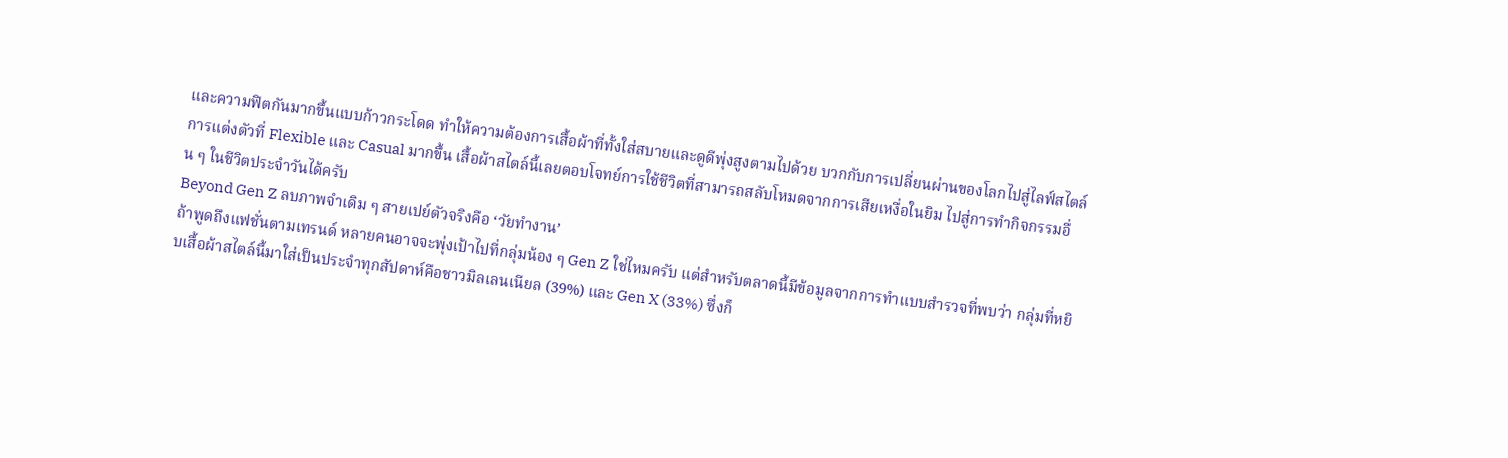และความฟิตกันมากขึ้นแบบก้าวกระโดด ทำให้ความต้องการเสื้อผ้าที่ทั้งใส่สบายและดูดีพุ่งสูงตามไปด้วย บวกกับการเปลี่ยนผ่านของโลกไปสู่ไลฟ์สไตล์การแต่งตัวที่ Flexible และ Casual มากขึ้น เสื้อผ้าสไตล์นี้เลยตอบโจทย์การใช้ชีวิตที่สามารถสลับโหมดจากการเสียเหงื่อในยิม ไปสู่การทำกิจกรรมอื่น ๆ ในชีวิตประจำวันได้ครับ
Beyond Gen Z ลบภาพจำเดิม ๆ สายเปย์ตัวจริงคือ ‘วัยทำงาน’
ถ้าพูดถึงแฟชั่นตามเทรนด์ หลายคนอาจจะพุ่งเป้าไปที่กลุ่มน้อง ๆ Gen Z ใช่ไหมครับ แต่สำหรับตลาดนี้มีข้อมูลจากการทำแบบสำรวจที่พบว่า กลุ่มที่หยิบเสื้อผ้าสไตล์นี้มาใส่เป็นประจำทุกสัปดาห์คือชาวมิลเลนเนียล (39%) และ Gen X (33%) ซึ่งก็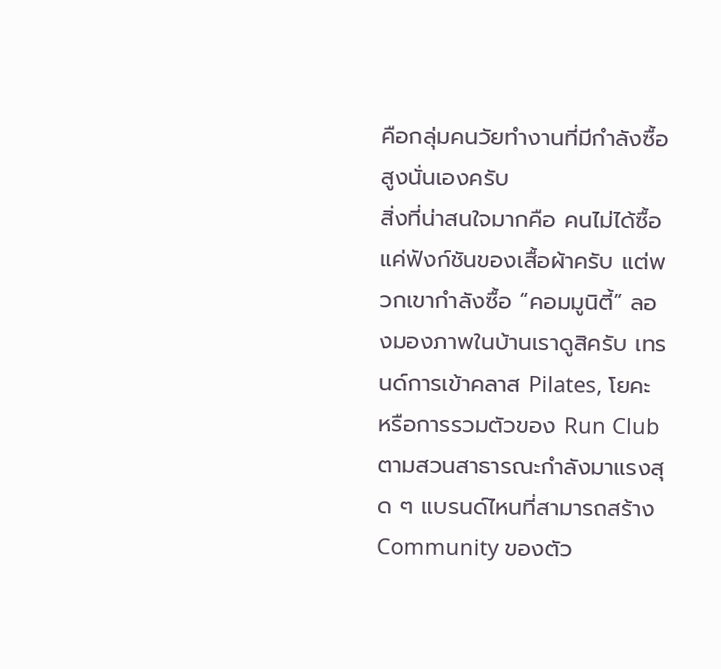คือกลุ่มคนวัยทำงานที่มีกำลังซื้อสูงนั่นเองครับ
สิ่งที่น่าสนใจมากคือ คนไม่ได้ซื้อแค่ฟังก์ชันของเสื้อผ้าครับ แต่พวกเขากำลังซื้อ “คอมมูนิตี้” ลองมองภาพในบ้านเราดูสิครับ เทรนด์การเข้าคลาส Pilates, โยคะ หรือการรวมตัวของ Run Club ตามสวนสาธารณะกำลังมาแรงสุด ๆ แบรนด์ไหนที่สามารถสร้าง Community ของตัว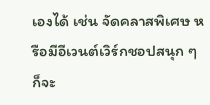เองได้ เช่น จัดคลาสพิเศษ หรือมีอีเวนต์เวิร์กชอปสนุก ๆ ก็จะ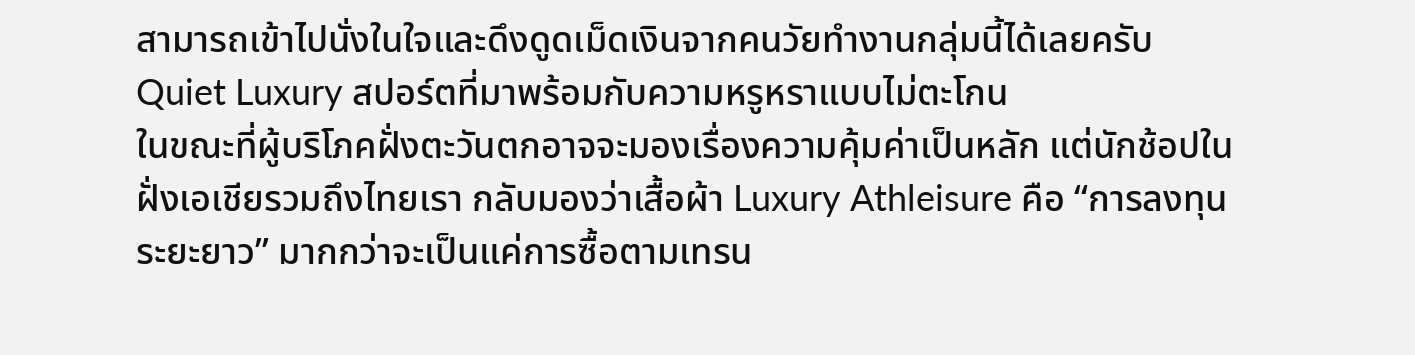สามารถเข้าไปนั่งในใจและดึงดูดเม็ดเงินจากคนวัยทำงานกลุ่มนี้ได้เลยครับ
Quiet Luxury สปอร์ตที่มาพร้อมกับความหรูหราแบบไม่ตะโกน
ในขณะที่ผู้บริโภคฝั่งตะวันตกอาจจะมองเรื่องความคุ้มค่าเป็นหลัก แต่นักช้อปในฝั่งเอเชียรวมถึงไทยเรา กลับมองว่าเสื้อผ้า Luxury Athleisure คือ “การลงทุนระยะยาว” มากกว่าจะเป็นแค่การซื้อตามเทรน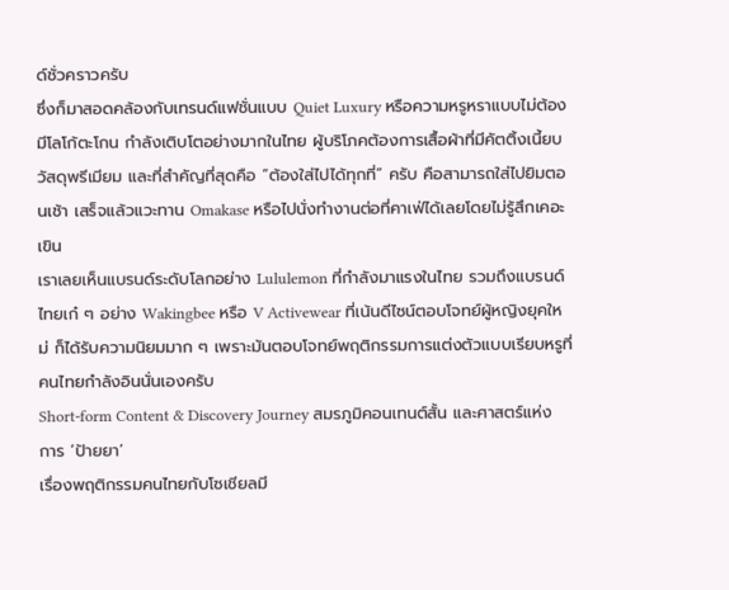ด์ชั่วคราวครับ
ซึ่งก็มาสอดคล้องกับเทรนด์แฟชั่นแบบ Quiet Luxury หรือความหรูหราแบบไม่ต้องมีโลโก้ตะโกน กำลังเติบโตอย่างมากในไทย ผู้บริโภคต้องการเสื้อผ้าที่มีคัตติ้งเนี้ยบ วัสดุพรีเมียม และที่สำคัญที่สุดคือ “ต้องใส่ไปได้ทุกที่” ครับ คือสามารถใส่ไปยิมตอนเช้า เสร็จแล้วแวะทาน Omakase หรือไปนั่งทำงานต่อที่คาเฟ่ได้เลยโดยไม่รู้สึกเคอะเขิน
เราเลยเห็นแบรนด์ระดับโลกอย่าง Lululemon ที่กำลังมาแรงในไทย รวมถึงแบรนด์ไทยเก๋ ๆ อย่าง Wakingbee หรือ V Activewear ที่เน้นดีไซน์ตอบโจทย์ผู้หญิงยุคใหม่ ก็ได้รับความนิยมมาก ๆ เพราะมันตอบโจทย์พฤติกรรมการแต่งตัวแบบเรียบหรูที่คนไทยกำลังอินนั่นเองครับ
Short-form Content & Discovery Journey สมรภูมิคอนเทนต์สั้น และศาสตร์แห่งการ ‘ป้ายยา’
เรื่องพฤติกรรมคนไทยกับโซเชียลมี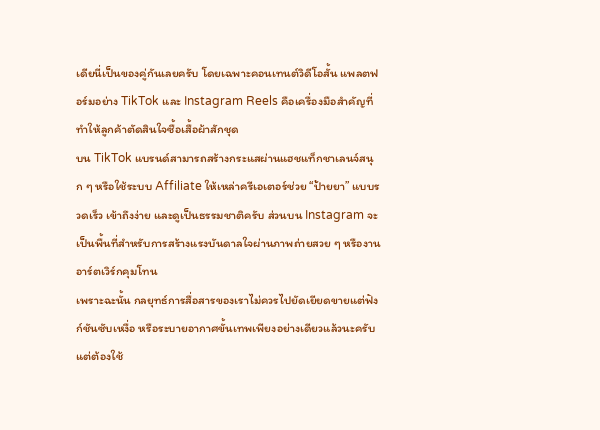เดียนี่เป็นของคู่กันเลยครับ โดยเฉพาะคอนเทนต์วิดีโอสั้น แพลตฟอร์มอย่าง TikTok และ Instagram Reels คือเครื่องมือสำคัญที่ทำให้ลูกค้าตัดสินใจซื้อเสื้อผ้าสักชุด
บน TikTok แบรนด์สามารถสร้างกระแสผ่านแฮชแท็กชาเลนจ์สนุก ๆ หรือใช้ระบบ Affiliate ให้เหล่าครีเอเตอร์ช่วย “ป้ายยา” แบบรวดเร็ว เข้าถึงง่าย และดูเป็นธรรมชาติครับ ส่วนบน Instagram จะเป็นพื้นที่สำหรับการสร้างแรงบันดาลใจผ่านภาพถ่ายสวย ๆ หรืองานอาร์ตเวิร์กคุมโทน
เพราะฉะนั้น กลยุทธ์การสื่อสารของเราไม่ควรไปยัดเยียดขายแต่ฟังก์ชันซับเหงื่อ หรือระบายอากาศขั้นเทพเพียงอย่างเดียวแล้วนะครับ แต่ต้องใช้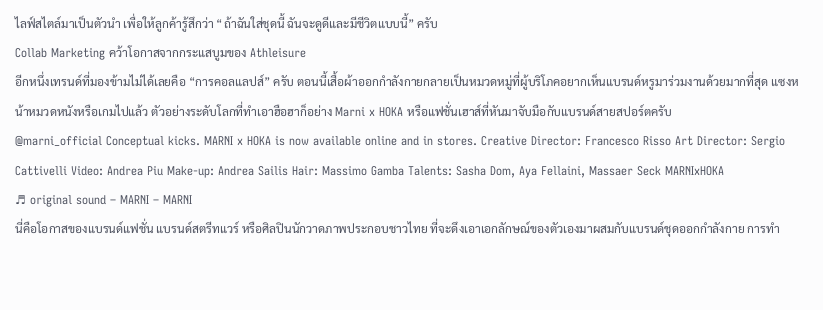ไลฟ์สไตล์มาเป็นตัวนำ เพื่อให้ลูกค้ารู้สึกว่า “ถ้าฉันใส่ชุดนี้ ฉันจะดูดีและมีชีวิตแบบนี้” ครับ
Collab Marketing คว้าโอกาสจากกระแสบูมของ Athleisure
อีกหนึ่งเทรนด์ที่มองข้ามไม่ได้เลยคือ “การคอลแลปส์” ครับ ตอนนี้เสื้อผ้าออกกำลังกายกลายเป็นหมวดหมู่ที่ผู้บริโภคอยากเห็นแบรนด์หรูมาร่วมงานด้วยมากที่สุด แซงหน้าหมวดหนังหรือเกมไปแล้ว ตัวอย่างระดับโลกที่ทำเอาฮือฮาก็อย่าง Marni x HOKA หรือแฟชั่นเฮาส์ที่หันมาจับมือกับแบรนด์สายสปอร์ตครับ
@marni_official Conceptual kicks. MARNI x HOKA is now available online and in stores. Creative Director: Francesco Risso Art Director: Sergio Cattivelli Video: Andrea Piu Make-up: Andrea Sailis Hair: Massimo Gamba Talents: Sasha Dom, Aya Fellaini, Massaer Seck MARNIxHOKA
♬ original sound – MARNI – MARNI
นี่คือโอกาสของแบรนด์แฟชั่น แบรนด์สตรีทแวร์ หรือศิลปินนักวาดภาพประกอบชาวไทย ที่จะดึงเอาเอกลักษณ์ของตัวเองมาผสมกับแบรนด์ชุดออกกำลังกาย การทำ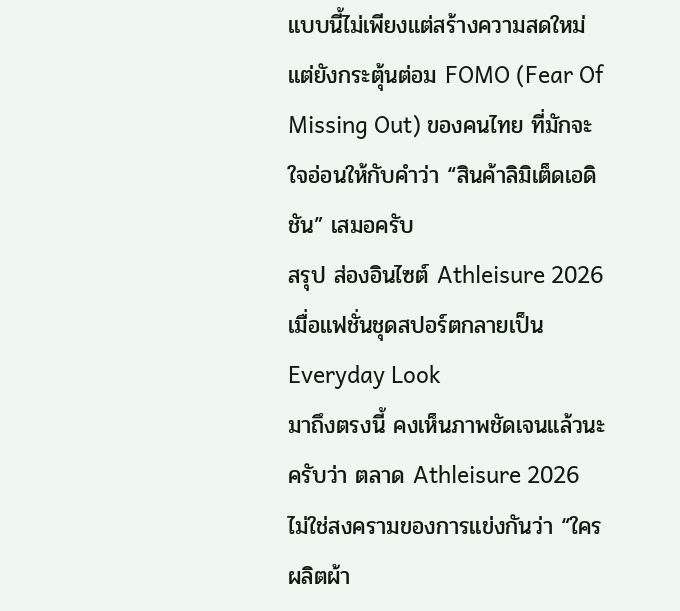แบบนี้ไม่เพียงแต่สร้างความสดใหม่ แต่ยังกระตุ้นต่อม FOMO (Fear Of Missing Out) ของคนไทย ที่มักจะใจอ่อนให้กับคำว่า “สินค้าลิมิเต็ดเอดิชัน” เสมอครับ
สรุป ส่องอินไซต์ Athleisure 2026 เมื่อแฟชั่นชุดสปอร์ตกลายเป็น Everyday Look
มาถึงตรงนี้ คงเห็นภาพชัดเจนแล้วนะครับว่า ตลาด Athleisure 2026 ไม่ใช่สงครามของการแข่งกันว่า “ใครผลิตผ้า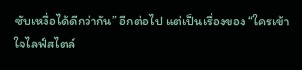ซับเหงื่อได้ดีกว่ากัน” อีกต่อไป แต่เป็นเรื่องของ “ใครเข้าใจไลฟ์สไตล์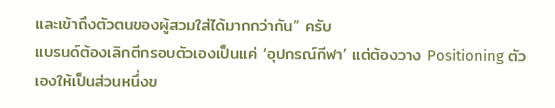และเข้าถึงตัวตนของผู้สวมใส่ได้มากกว่ากัน” ครับ
แบรนด์ต้องเลิกตีกรอบตัวเองเป็นแค่ ‘อุปกรณ์กีฬา’ แต่ต้องวาง Positioning ตัวเองให้เป็นส่วนหนึ่งข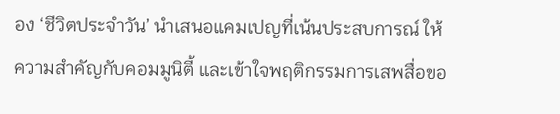อง ‘ชีวิตประจำวัน’ นำเสนอแคมเปญที่เน้นประสบการณ์ ให้ความสำคัญกับคอมมูนิตี้ และเข้าใจพฤติกรรมการเสพสื่อขอ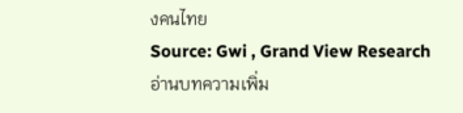งคนไทย
Source: Gwi , Grand View Research
อ่านบทความเพิ่ม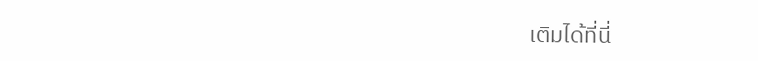เติมได้ที่นี่